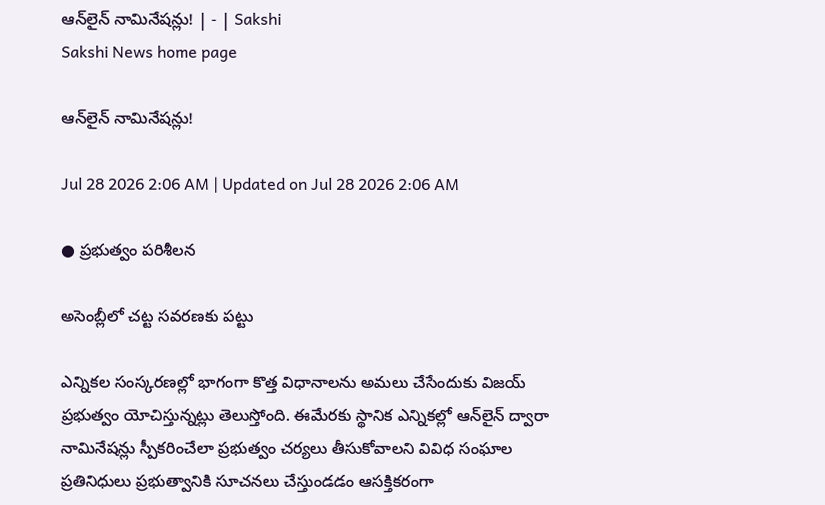ఆన్‌లైన్‌ నామినేషన్లు! | - | Sakshi
Sakshi News home page

ఆన్‌లైన్‌ నామినేషన్లు!

Jul 28 2026 2:06 AM | Updated on Jul 28 2026 2:06 AM

● ప్రభుత్వం పరిశీలన

అసెంబ్లీలో చట్ట సవరణకు పట్టు

ఎన్నికల సంస్కరణల్లో భాగంగా కొత్త విధానాలను అమలు చేసేందుకు విజయ్‌ ప్రభుత్వం యోచిస్తున్నట్లు తెలుస్తోంది. ఈమేరకు స్థానిక ఎన్నికల్లో ఆన్‌లైన్‌ ద్వారా నామినేషన్లు స్పీకరించేలా ప్రభుత్వం చర్యలు తీసుకోవాలని వివిధ సంఘాల ప్రతినిధులు ప్రభుత్వానికి సూచనలు చేస్తుండడం ఆసక్తికరంగా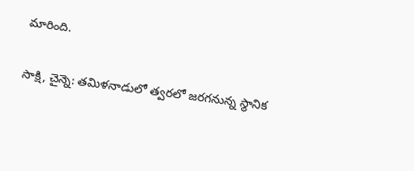మారింది.

సాక్షి, చైన్నె: తమిళనాడులో త్వరలో జరగనున్న స్థానిక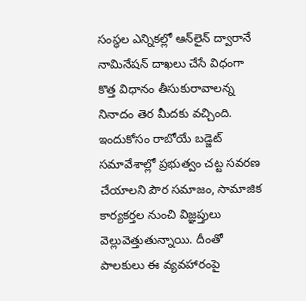సంస్థల ఎన్నికల్లో ఆన్‌లైన్‌ ద్వారానే నామినేషన్‌ దాఖలు చేసే విధంగా కొత్త విధానం తీసుకురావాలన్న నినాదం తెర మీదకు వచ్చింది. ఇందుకోసం రాబోయే బడ్జెట్‌ సమావేశాల్లో ప్రభుత్వం చట్ట సవరణ చేయాలని పౌర సమాజం, సామాజిక కార్యకర్తల నుంచి విజ్ఞప్తులు వెల్లువెత్తుతున్నాయి. దీంతో పాలకులు ఈ వ్యవహారంపై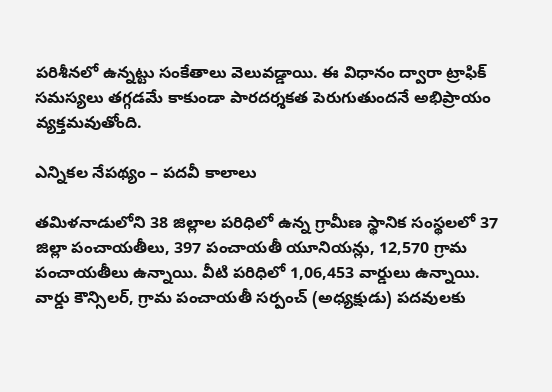పరిశీనలో ఉన్నట్టు సంకేతాలు వెలువడ్డాయి. ఈ విధానం ద్వారా ట్రాఫిక్‌ సమస్యలు తగ్గడమే కాకుండా పారదర్శకత పెరుగుతుందనే అభిప్రాయం వ్యక్తమవుతోంది.

ఎన్నికల నేపథ్యం – పదవీ కాలాలు

తమిళనాడులోని 38 జిల్లాల పరిధిలో ఉన్న గ్రామీణ స్థానిక సంస్థలలో 37 జిల్లా పంచాయతీలు, 397 పంచాయతీ యూనియన్లు, 12,570 గ్రామ పంచాయతీలు ఉన్నాయి. వీటి పరిధిలో 1,06,453 వార్డులు ఉన్నాయి. వార్డు కౌన్సిలర్‌, గ్రామ పంచాయతీ సర్పంచ్‌ (అధ్యక్షుడు) పదవులకు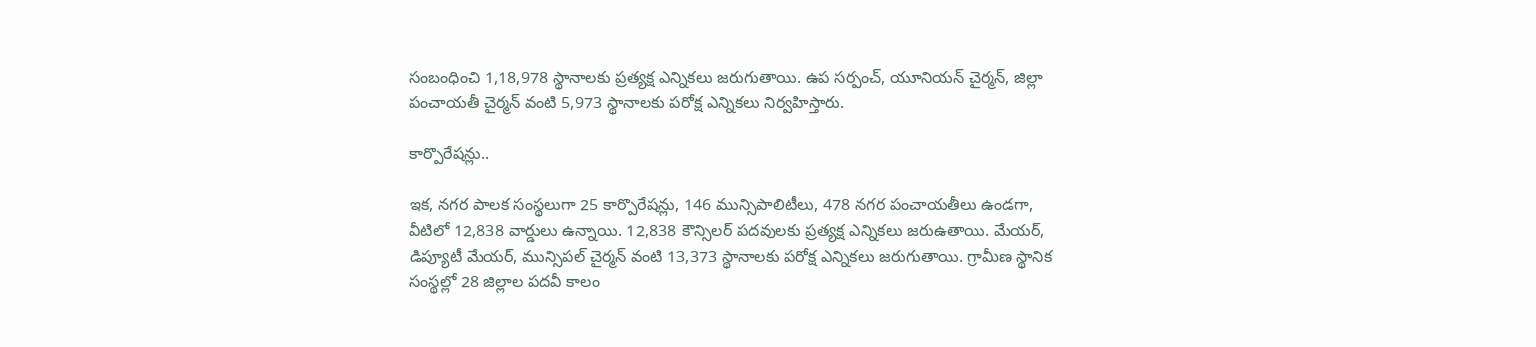సంబంధించి 1,18,978 స్థానాలకు ప్రత్యక్ష ఎన్నికలు జరుగుతాయి. ఉప సర్పంచ్‌, యూనియన్‌ చైర్మన్‌, జిల్లా పంచాయతీ చైర్మన్‌ వంటి 5,973 స్థానాలకు పరోక్ష ఎన్నికలు నిర్వహిస్తారు.

కార్పొరేషన్లు..

ఇక, నగర పాలక సంస్థలుగా 25 కార్పొరేషన్లు, 146 మున్సిపాలిటీలు, 478 నగర పంచాయతీలు ఉండగా, వీటిలో 12,838 వార్డులు ఉన్నాయి. 12,838 కౌన్సిలర్‌ పదవులకు ప్రత్యక్ష ఎన్నికలు జరుఉతాయి. మేయర్‌, డిప్యూటీ మేయర్‌, మున్సిపల్‌ చైర్మన్‌ వంటి 13,373 స్థానాలకు పరోక్ష ఎన్నికలు జరుగుతాయి. గ్రామీణ స్థానిక సంస్థల్లో 28 జిల్లాల పదవీ కాలం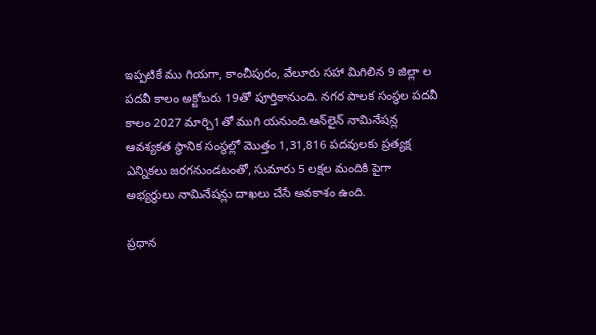ఇప్పటికే ము గియగా, కాంచీపురం, వేలూరు సహా మిగిలిన 9 జిల్లా ల పదవీ కాలం అక్టోబరు 19తో పూర్తికానుంది. నగర పాలక సంస్థల పదవీ కాలం 2027 మార్చి1తో ముగి యనుంది.ఆన్‌లైన్‌ నామినేషన్ల ఆవశ్యకత స్థానిక సంస్థల్లో మొత్తం 1,31,816 పదవులకు ప్రత్యక్ష ఎన్నికలు జరగనుండటంతో, సుమారు 5 లక్షల మందికి పైగా అభ్యర్థులు నామినేషన్లు దాఖలు చేసే అవకాశం ఉంది.

ప్రధాన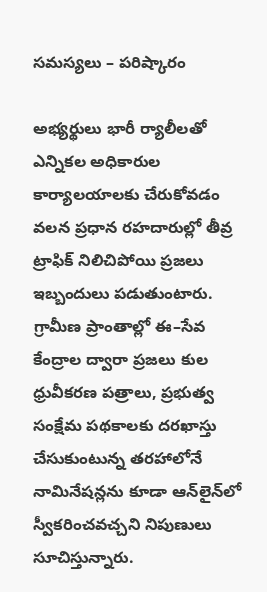సమస్యలు – పరిష్కారం

అభ్యర్థులు భారీ ర్యాలీలతో ఎన్నికల అధికారుల కార్యాలయాలకు చేరుకోవడం వలన ప్రధాన రహదారుల్లో తీవ్ర ట్రాఫిక్‌ నిలిచిపోయి ప్రజలు ఇబ్బందులు పడుతుంటారు. గ్రామీణ ప్రాంతాల్లో ఈ–సేవ కేంద్రాల ద్వారా ప్రజలు కుల ధ్రువీకరణ పత్రాలు, ప్రభుత్వ సంక్షేమ పథకాలకు దరఖాస్తు చేసుకుంటున్న తరహాలోనే నామినేషన్లను కూడా ఆన్‌లైన్‌లో స్వీకరించవచ్చని నిపుణులు సూచిస్తున్నారు.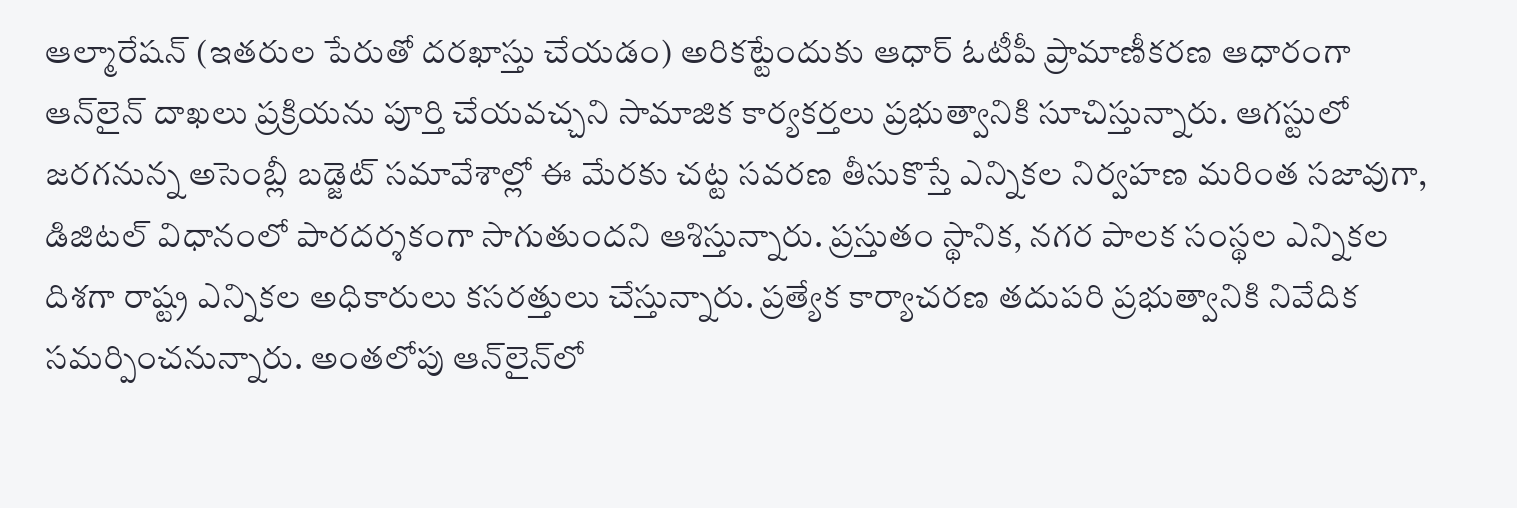ఆల్మారేషన్‌ (ఇతరుల పేరుతో దరఖాస్తు చేయడం) అరికట్టేందుకు ఆధార్‌ ఓటీపీ ప్రామాణీకరణ ఆధారంగా ఆన్‌లైన్‌ దాఖలు ప్రక్రియను పూర్తి చేయవచ్చని సామాజిక కార్యకర్తలు ప్రభుత్వానికి సూచిస్తున్నారు. ఆగస్టులో జరగనున్న అసెంబ్లీ బడ్జెట్‌ సమావేశాల్లో ఈ మేరకు చట్ట సవరణ తీసుకొస్తే ఎన్నికల నిర్వహణ మరింత సజావుగా, డిజిటల్‌ విధానంలో పారదర్శకంగా సాగుతుందని ఆశిస్తున్నారు. ప్రస్తుతం స్థానిక, నగర పాలక సంస్థల ఎన్నికల దిశగా రాష్ట్ర ఎన్నికల అధికారులు కసరత్తులు చేస్తున్నారు. ప్రత్యేక కార్యాచరణ తదుపరి ప్రభుత్వానికి నివేదిక సమర్పించనున్నారు. అంతలోపు ఆన్‌లైన్‌లో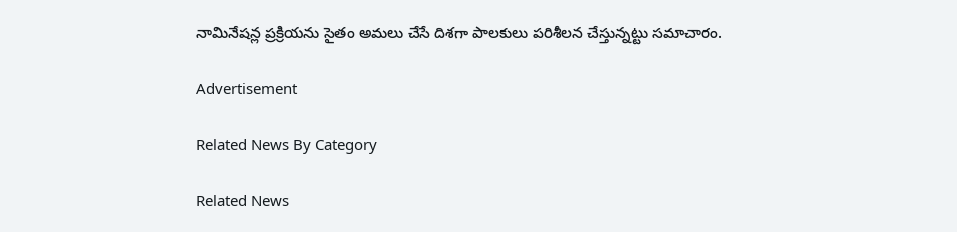నామినేషన్ల ప్రక్రియను సైతం అమలు చేసే దిశగా పాలకులు పరిశీలన చేస్తున్నట్టు సమాచారం.

Advertisement

Related News By Category

Related News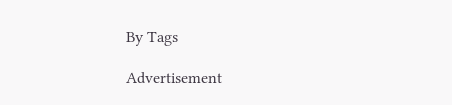By Tags

Advertisement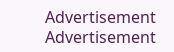Advertisement
Advertisement